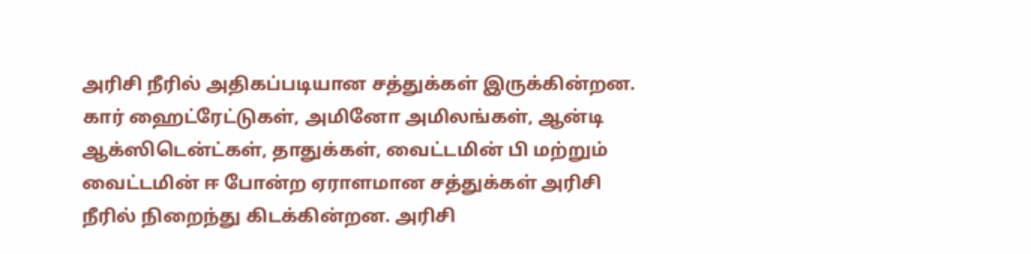அரிசி நீரில் அதிகப்படியான சத்துக்கள் இருக்கின்றன. கார் ஹைட்ரேட்டுகள், அமினோ அமிலங்கள், ஆன்டி ஆக்ஸிடென்ட்கள், தாதுக்கள், வைட்டமின் பி மற்றும் வைட்டமின் ஈ போன்ற ஏராளமான சத்துக்கள் அரிசி நீரில் நிறைந்து கிடக்கின்றன. அரிசி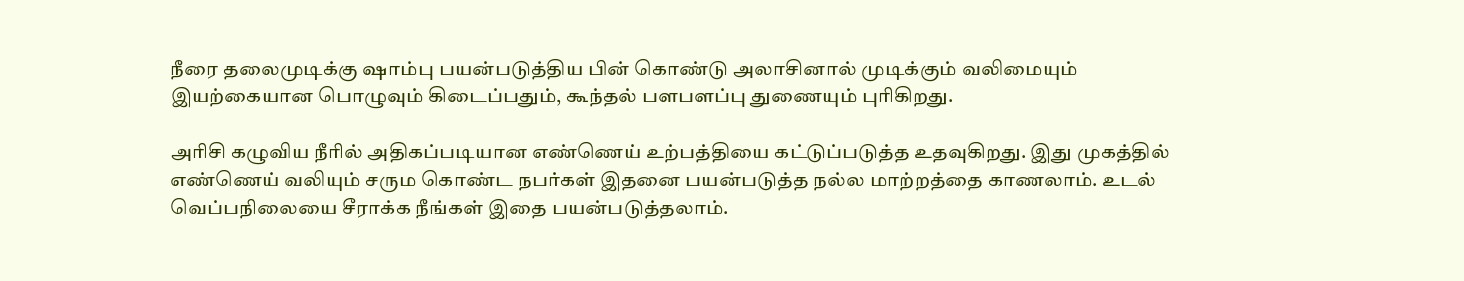நீரை தலைமுடிக்கு ஷாம்பு பயன்படுத்திய பின் கொண்டு அலாசினால் முடிக்கும் வலிமையும் இயற்கையான பொழுவும் கிடைப்பதும், கூந்தல் பளபளப்பு துணையும் புரிகிறது.

அரிசி கழுவிய நீரில் அதிகப்படியான எண்ணெய் உற்பத்தியை கட்டுப்படுத்த உதவுகிறது. இது முகத்தில் எண்ணெய் வலியும் சரும கொண்ட நபர்கள் இதனை பயன்படுத்த நல்ல மாற்றத்தை காணலாம். உடல் வெப்பநிலையை சீராக்க நீங்கள் இதை பயன்படுத்தலாம்.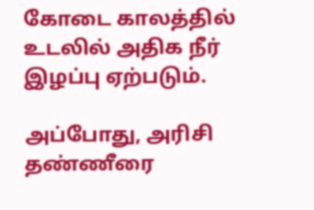கோடை காலத்தில் உடலில் அதிக நீர் இழப்பு ஏற்படும்.

அப்போது, அரிசி தண்ணீரை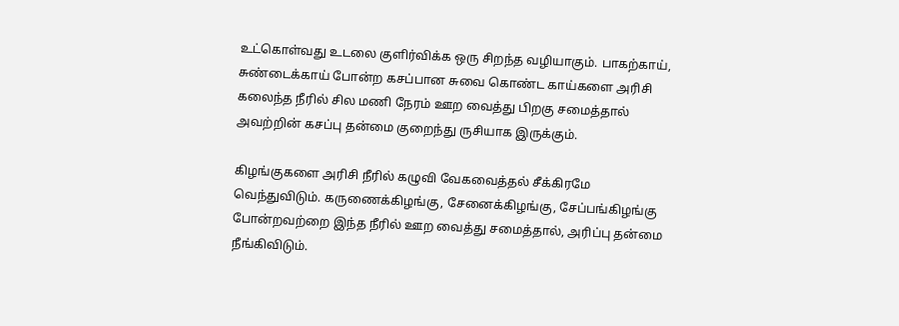உட்கொள்வது உடலை குளிர்விக்க ஒரு சிறந்த வழியாகும். பாகற்காய், சுண்டைக்காய் போன்ற கசப்பான சுவை கொண்ட காய்களை அரிசி கலைந்த நீரில் சில மணி நேரம் ஊற வைத்து பிறகு சமைத்தால் அவற்றின் கசப்பு தன்மை குறைந்து ருசியாக இருக்கும்.

கிழங்குகளை அரிசி நீரில் கழுவி வேகவைத்தல் சீக்கிரமே வெந்துவிடும். கருணைக்கிழங்கு, சேனைக்கிழங்கு, சேப்பங்கிழங்கு போன்றவற்றை இந்த நீரில் ஊற வைத்து சமைத்தால், அரிப்பு தன்மை நீங்கிவிடும்.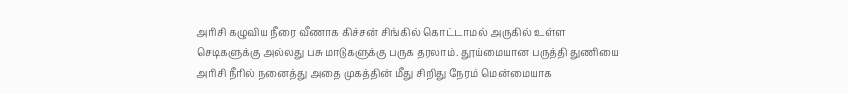அரிசி கழுவிய நீரை வீணாக கிச்சன் சிங்கில் கொட்டாமல் அருகில் உள்ள செடிகளுக்கு அல்லது பசு மாடுகளுக்கு பருக தரலாம். தூய்மையான பருத்தி துணியை அரிசி நீரில் நனைத்து அதை முகத்தின் மீது சிறிது நேரம் மென்மையாக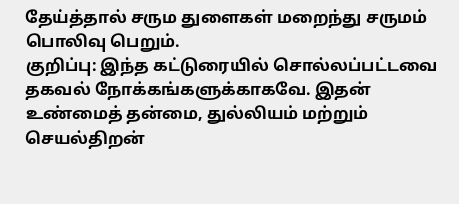தேய்த்தால் சரும துளைகள் மறைந்து சருமம் பொலிவு பெறும்.
குறிப்பு: இந்த கட்டுரையில் சொல்லப்பட்டவை தகவல் நோக்கங்களுக்காகவே. இதன் உண்மைத் தன்மை, துல்லியம் மற்றும் செயல்திறன்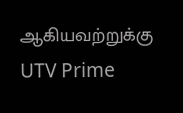ஆகியவற்றுக்கு UTV Prime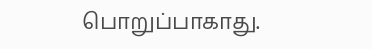பொறுப்பாகாது.